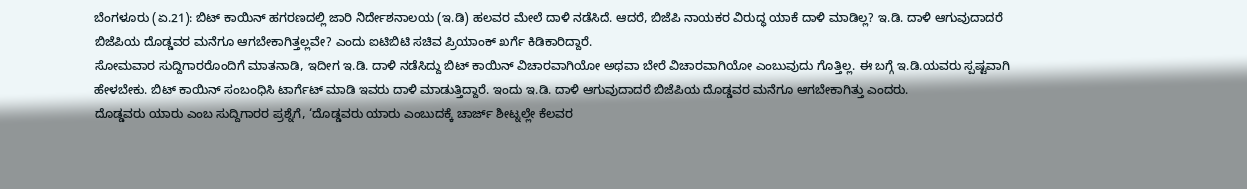ಬೆಂಗಳೂರು (ಏ.21): ಬಿಟ್ ಕಾಯಿನ್ ಹಗರಣದಲ್ಲಿ ಜಾರಿ ನಿರ್ದೇಶನಾಲಯ (ಇ.ಡಿ) ಹಲವರ ಮೇಲೆ ದಾಳಿ ನಡೆಸಿದೆ. ಆದರೆ, ಬಿಜೆಪಿ ನಾಯಕರ ವಿರುದ್ಧ ಯಾಕೆ ದಾಳಿ ಮಾಡಿಲ್ಲ? ಇ.ಡಿ. ದಾಳಿ ಆಗುವುದಾದರೆ ಬಿಜೆಪಿಯ ದೊಡ್ಡವರ ಮನೆಗೂ ಆಗಬೇಕಾಗಿತ್ತಲ್ಲವೇ? ಎಂದು ಐಟಿಬಿಟಿ ಸಚಿವ ಪ್ರಿಯಾಂಕ್ ಖರ್ಗೆ ಕಿಡಿಕಾರಿದ್ದಾರೆ.
ಸೋಮವಾರ ಸುದ್ದಿಗಾರರೊಂದಿಗೆ ಮಾತನಾಡಿ, ಇದೀಗ ಇ.ಡಿ. ದಾಳಿ ನಡೆಸಿದ್ದು ಬಿಟ್ ಕಾಯಿನ್ ವಿಚಾರವಾಗಿಯೋ ಅಥವಾ ಬೇರೆ ವಿಚಾರವಾಗಿಯೋ ಎಂಬುವುದು ಗೊತ್ತಿಲ್ಲ. ಈ ಬಗ್ಗೆ ಇ.ಡಿ.ಯವರು ಸ್ಪಷ್ಟವಾಗಿ ಹೇಳಬೇಕು. ಬಿಟ್ ಕಾಯಿನ್ ಸಂಬಂಧಿಸಿ ಟಾರ್ಗೆಟ್ ಮಾಡಿ ಇವರು ದಾಳಿ ಮಾಡುತ್ತಿದ್ದಾರೆ. ಇಂದು ಇ.ಡಿ. ದಾಳಿ ಆಗುವುದಾದರೆ ಬಿಜೆಪಿಯ ದೊಡ್ಡವರ ಮನೆಗೂ ಆಗಬೇಕಾಗಿತ್ತು ಎಂದರು.
ದೊಡ್ಡವರು ಯಾರು ಎಂಬ ಸುದ್ದಿಗಾರರ ಪ್ರಶ್ನೆಗೆ, ‘ದೊಡ್ಡವರು ಯಾರು ಎಂಬುದಕ್ಕೆ ಚಾರ್ಜ್ ಶೀಟ್ನಲ್ಲೇ ಕೆಲವರ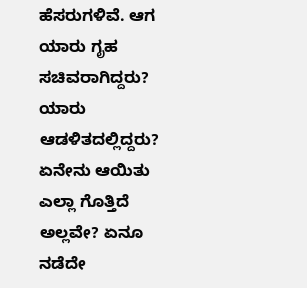ಹೆಸರುಗಳಿವೆ. ಆಗ ಯಾರು ಗೃಹ ಸಚಿವರಾಗಿದ್ದರು? ಯಾರು ಆಡಳಿತದಲ್ಲಿದ್ದರು? ಏನೇನು ಆಯಿತು ಎಲ್ಲಾ ಗೊತ್ತಿದೆ ಅಲ್ಲವೇ? ಏನೂ ನಡೆದೇ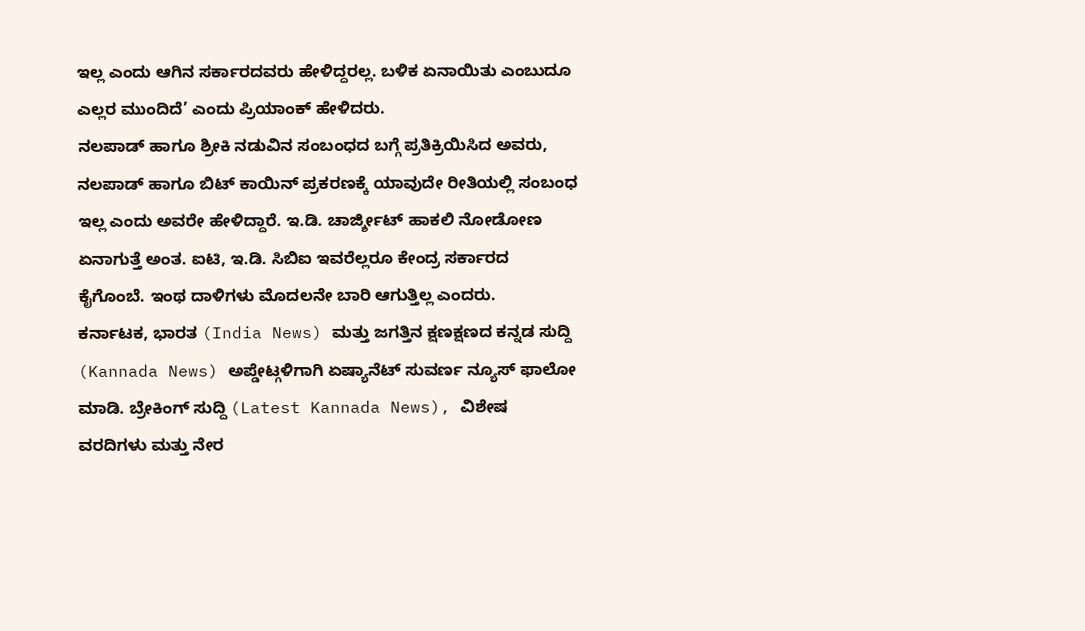ಇಲ್ಲ ಎಂದು ಆಗಿನ ಸರ್ಕಾರದವರು ಹೇಳಿದ್ದರಲ್ಲ. ಬಳಿಕ ಏನಾಯಿತು ಎಂಬುದೂ ಎಲ್ಲರ ಮುಂದಿದೆ’ ಎಂದು ಪ್ರಿಯಾಂಕ್ ಹೇಳಿದರು.
ನಲಪಾಡ್ ಹಾಗೂ ಶ್ರೀಕಿ ನಡುವಿನ ಸಂಬಂಧದ ಬಗ್ಗೆ ಪ್ರತಿಕ್ರಿಯಿಸಿದ ಅವರು, ನಲಪಾಡ್ ಹಾಗೂ ಬಿಟ್ ಕಾಯಿನ್ ಪ್ರಕರಣಕ್ಕೆ ಯಾವುದೇ ರೀತಿಯಲ್ಲಿ ಸಂಬಂಧ ಇಲ್ಲ ಎಂದು ಅವರೇ ಹೇಳಿದ್ದಾರೆ. ಇ.ಡಿ. ಚಾರ್ಜ್ಶೀಟ್ ಹಾಕಲಿ ನೋಡೋಣ ಏನಾಗುತ್ತೆ ಅಂತ. ಐಟಿ, ಇ.ಡಿ. ಸಿಬಿಐ ಇವರೆಲ್ಲರೂ ಕೇಂದ್ರ ಸರ್ಕಾರದ ಕೈಗೊಂಬೆ. ಇಂಥ ದಾಳಿಗಳು ಮೊದಲನೇ ಬಾರಿ ಆಗುತ್ತಿಲ್ಲ ಎಂದರು.
ಕರ್ನಾಟಕ, ಭಾರತ (India News) ಮತ್ತು ಜಗತ್ತಿನ ಕ್ಷಣಕ್ಷಣದ ಕನ್ನಡ ಸುದ್ದಿ (Kannada News) ಅಪ್ಡೇಟ್ಗಳಿಗಾಗಿ ಏಷ್ಯಾನೆಟ್ ಸುವರ್ಣ ನ್ಯೂಸ್ ಫಾಲೋ ಮಾಡಿ. ಬ್ರೇಕಿಂಗ್ ಸುದ್ದಿ (Latest Kannada News), ವಿಶೇಷ ವರದಿಗಳು ಮತ್ತು ನೇರ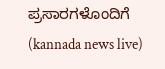ಪ್ರಸಾರಗಳೊಂದಿಗೆ (kannada news live)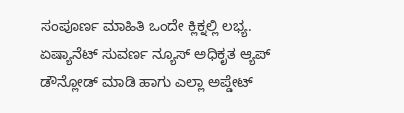ಸಂಪೂರ್ಣ ಮಾಹಿತಿ ಒಂದೇ ಕ್ಲಿಕ್ನಲ್ಲಿ ಲಭ್ಯ. ಏಷ್ಯಾನೆಟ್ ಸುವರ್ಣ ನ್ಯೂಸ್ ಅಧಿಕೃತ ಆ್ಯಪ್ ಡೌನ್ಲೋಡ್ ಮಾಡಿ ಹಾಗು ಎಲ್ಲಾ ಅಪ್ಡೇಟ್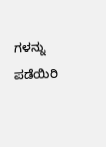ಗಳನ್ನು ಪಡೆಯಿರಿ